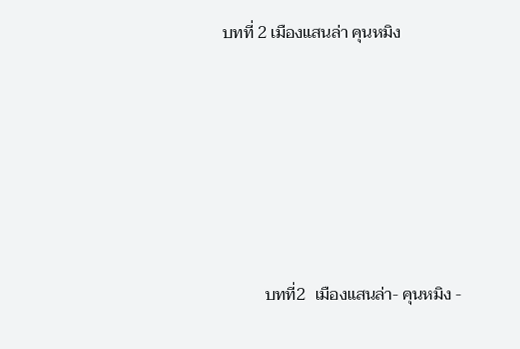บทที่ 2 เมืองแสนล่า คุนหมิง








          บทที่2  เมืองแสนล่า- คุนหมิง -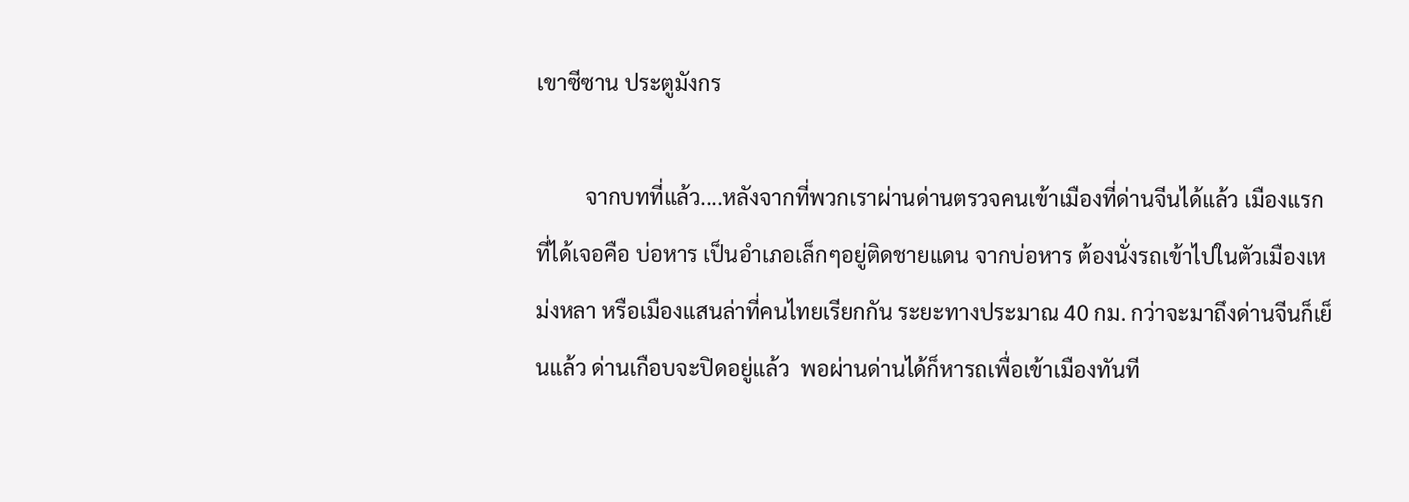เขาซีซาน ประตูมังกร

         จากบทที่แล้ว....หลังจากที่พวกเราผ่านด่านตรวจคนเข้าเมืองที่ด่านจีนได้แล้ว เมืองแรกที่ได้เจอคือ บ่อหาร เป็นอำเภอเล็กๆอยู่ติดชายแดน จากบ่อหาร ต้องนั่งรถเข้าไปในตัวเมืองเหม่งหลา หรือเมืองแสนล่าที่คนไทยเรียกกัน ระยะทางประมาณ 40 กม. กว่าจะมาถึงด่านจีนก็เย็นแล้ว ด่านเกือบจะปิดอยู่แล้ว  พอผ่านด่านได้ก็หารถเพื่อเข้าเมืองทันที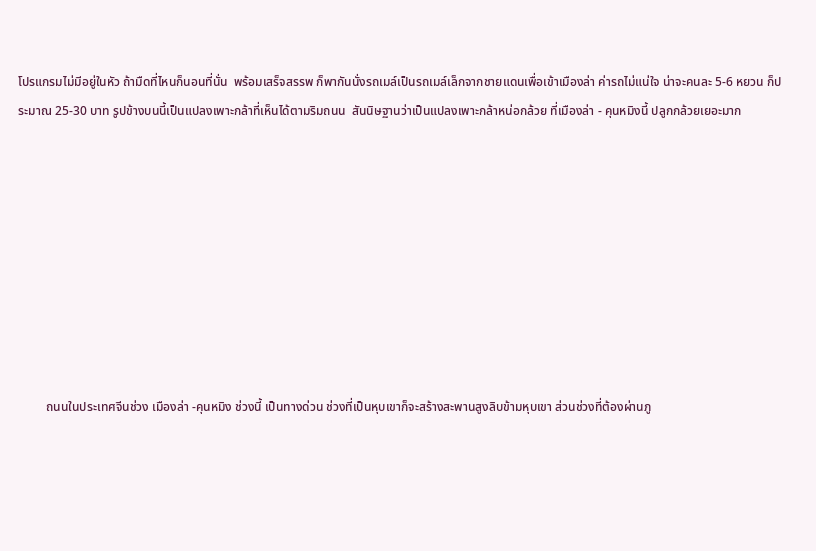โปรแกรมไม่มีอยู่ในหัว ถ้ามืดที่ไหนก็นอนที่นั่น  พร้อมเสร็จสรรพ ก็พากันนั่งรถเมล์เป็นรถเมล์เล็กจากชายแดนเพื่อเข้าเมืองล่า ค่ารถไม่แน่ใจ น่าจะคนละ 5-6 หยวน ก็ประมาณ 25-30 บาท รูปข้างบนนี้เป็นแปลงเพาะกล้าที่เห็นได้ตามริมถนน  สันนิษฐานว่าเป็นแปลงเพาะกล้าหน่อกล้วย ที่เมืองล่า - คุนหมิงนี้ ปลูกกล้วยเยอะมาก









         ถนนในประเทศจีนช่วง เมืองล่า -คุนหมิง ช่วงนี้ เป็นทางด่วน ช่วงที่เป็นหุบเขาก็จะสร้างสะพานสูงลิบข้ามหุบเขา ส่วนช่วงที่ต้องผ่านภู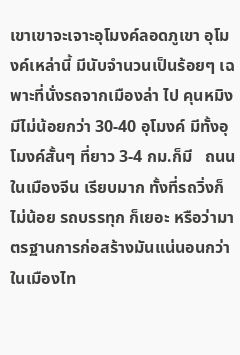เขาเขาจะเจาะอุโมงค์ลอดภูเขา อุโมงค์เหล่านี้ มีนับจำนวนเป็นร้อยๆ เฉพาะที่นั่งรถจากเมืองล่า ไป คุนหมิง มีไม่น้อยกว่า 30-40 อุโมงค์ มีทั้งอุโมงค์สั้นๆ ที่ยาว 3-4 กม.ก็มี   ถนนในเมืองจีน เรียบมาก ทั้งที่รถวิ่งก็ไม่น้อย รถบรรทุก ก็เยอะ หรือว่ามาตรฐานการก่อสร้างมันแน่นอนกว่าในเมืองไท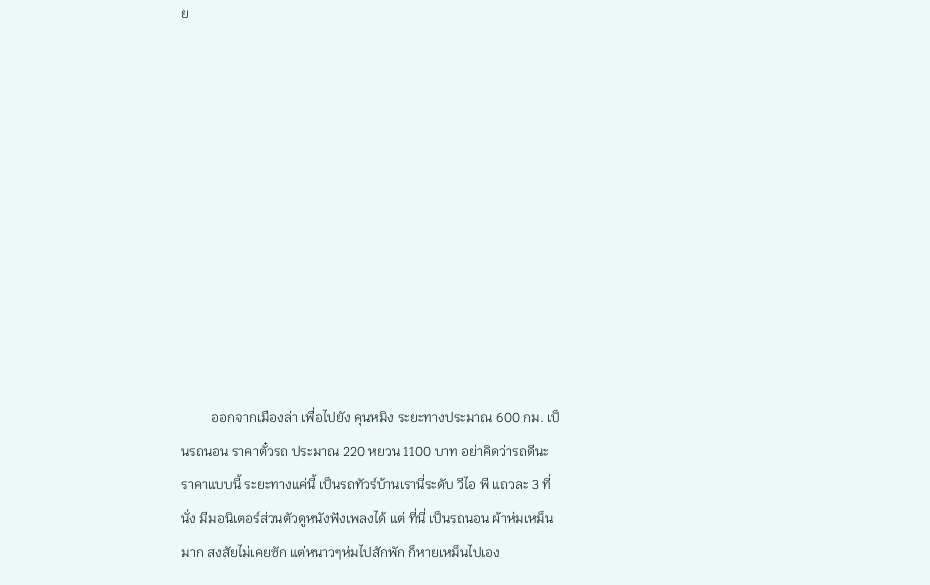ย











         ออกจากเมืองล่า เพื่อไปยัง คุนหมิง ระยะทางประมาณ 600 กม. เป็นรถนอน ราคาตั๋วรถ ประมาณ 220 หยวน 1100 บาท อย่าคิดว่ารถดีนะ ราคาแบบนี้ ระยะทางแค่นี้ เป็นรถทัวร์บ้านเรานี่ระดับ วีไอ พี แถวละ 3 ที่นั่ง มีมอนิเตอร์ส่วนตัวดูหนังฟังเพลงได้ แต่ ที่นี่ เป็นรถนอน ผ้าห่มเหม็นมาก สงสัยไม่เคยซัก แต่หนาวๆห่มไปสักพัก ก็หายเหม็นไปเอง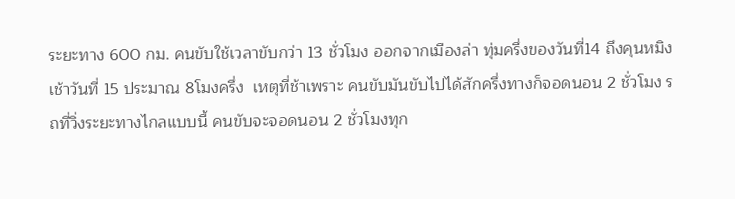ระยะทาง 600 กม. คนขับใช้เวลาขับกว่า 13 ชั่วโมง ออกจากเมืองล่า ทุ่มครึ่งของวันที่14 ถึงคุนหมิง เช้าวันที่ 15 ประมาณ 8โมงครึ่ง  เหตุที่ช้าเพราะ คนขับมันขับไปได้สักครึ่งทางก็จอดนอน 2 ชั่วโมง รถที่วิ่งระยะทางไกลแบบนี้ คนขับจะจอดนอน 2 ชั่วโมงทุก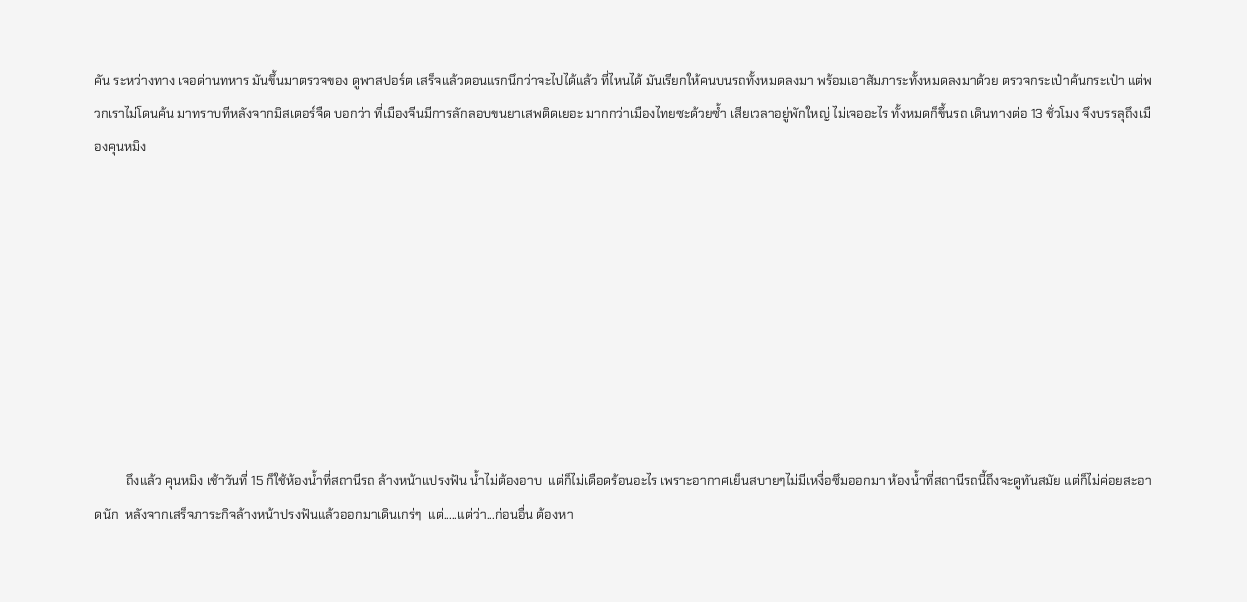คัน ระหว่างทาง เจอด่านทหาร มันขึ้นมาตรวจของ ดูพาสปอร์ต เสร็จแล้วตอนแรกนึกว่าจะไปได้แล้ว ที่ไหนได้ มันเรียกให้คนบนรถทั้งหมดลงมา พร้อมเอาสัมภาระทั้งหมดลงมาด้วย ตรวจกระเป๋าค้นกระเป๋า แต่พวกเราไม่โดนค้น มาทราบทีหลังจากมิสเตอร์จืด บอกว่า ที่เมืองจีนมีการลักลอบขนยาเสพติดเยอะ มากกว่าเมืองไทยซะด้วยซ้ำ เสียเวลาอยู่พักใหญ่ ไม่เจออะไร ทั้งหมดก็ขึ้นรถ เดินทางต่อ 13 ชั่วโมง จึงบรรลุถึงเมืองคุนหมิง









          ถึงแล้ว คุนหมิง เช้าวันที่ 15 ก็ใช้ห้องน้ำที่สถานีรถ ล้างหน้าแปรงฟัน น้ำไม่ต้องอาบ  แต่ก็ไม่เดือดร้อนอะไร เพราะอากาศเย็นสบายๆไม่มีเหงื่อซึมออกมา ห้องน้ำที่สถานีรถนี้ถึงจะดูทันสมัย แต่ก็ไม่ค่อยสะอาดนัก  หลังจากเสร็จภาระกิจล้างหน้าปรงฟันแล้วออกมาเดินเกร่ๆ  แต่.....แต่ว่า...ก่อนอื่น ต้องหา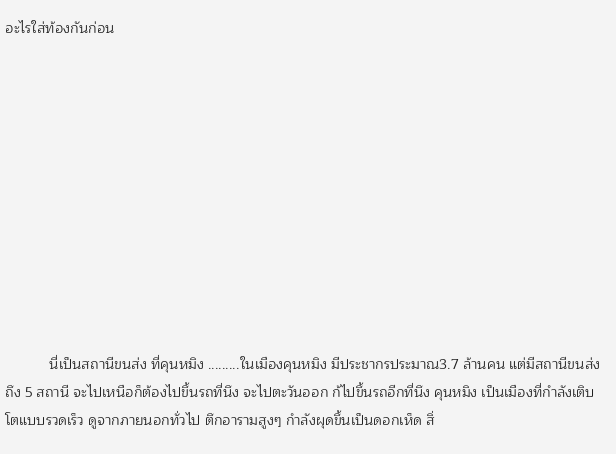อะไรใส่ท้องกันก่อน











           นี่เป็นสถานีขนส่ง ที่คุนหมิง .........ในเมืองคุนหมิง มีประชากรประมาณ3.7 ล้านคน แต่มีสถานีขนส่ง ถึง 5 สถานี จะไปเหนือก็ต้องไปขึ้นรถที่นึง จะไปตะวันออก ก้ไปขึ้นรถอีกที่นึง คุนหมิง เป็นเมืองที่กำลังเติบโตแบบรวดเร็ว ดูจากภายนอกทั่วไป ตึกอารามสูงๆ กำลังผุดขึ้นเป็นดอกเห็ด สิ่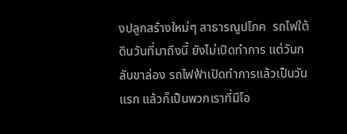งปลูกสร้างใหม่ๆ สาธารณูปโภค  รถไฟใต้ดินวันที่มาถึงนี้ ยังไม่เปิดทำการ แต่วันกลับขาล่อง รถไฟฟ้าเปิดทำการแล้วเป็นวันแรก แล้วก็เป็นพวกเราที่มีโอ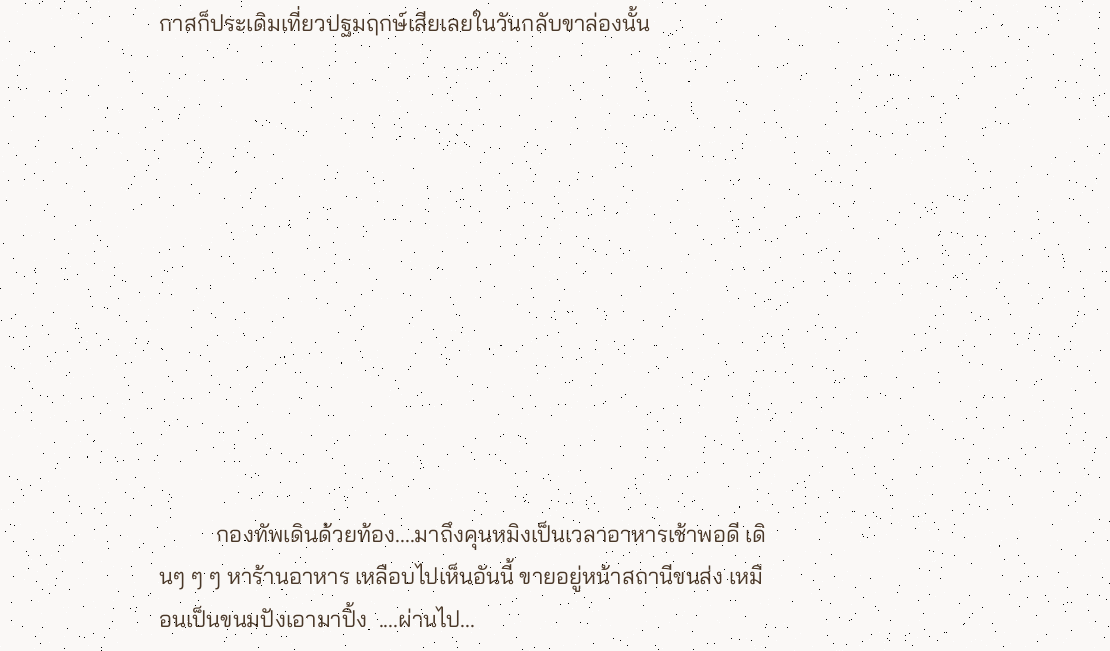กาสก็ประเดิมเที่ยวปฐมฤกษ์เสียเลยในวันกลับขาล่องนั้น











          กองทัพเดินด้วยท้อง....มาถึงคุนหมิงเป็นเวลาอาหารเช้าพอดี เดินๆ ๆ ๆ หาร้านอาหาร เหลือบไปเห็นอันนี้ ขายอยู่หน้าสถานีขนส่ง เหมือนเป็นขนมปังเอามาปิ้ง  ....ผ่านไป...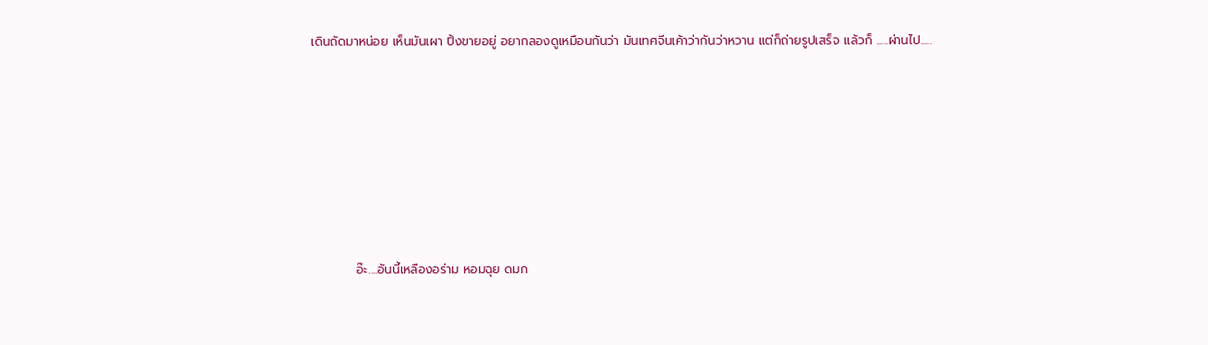เดินถัดมาหน่อย เห็นมันเผา ปิ้งขายอยู่ อยากลองดูเหมือนกันว่า มันเทศจีนเค้าว่ากันว่าหวาน แต่ก็ถ่ายรูปเสร็จ แล้วก็ .....ผ่านไป.....









          อ๊ะ....อันนี้เหลืองอร่าม หอมฉุย ดมก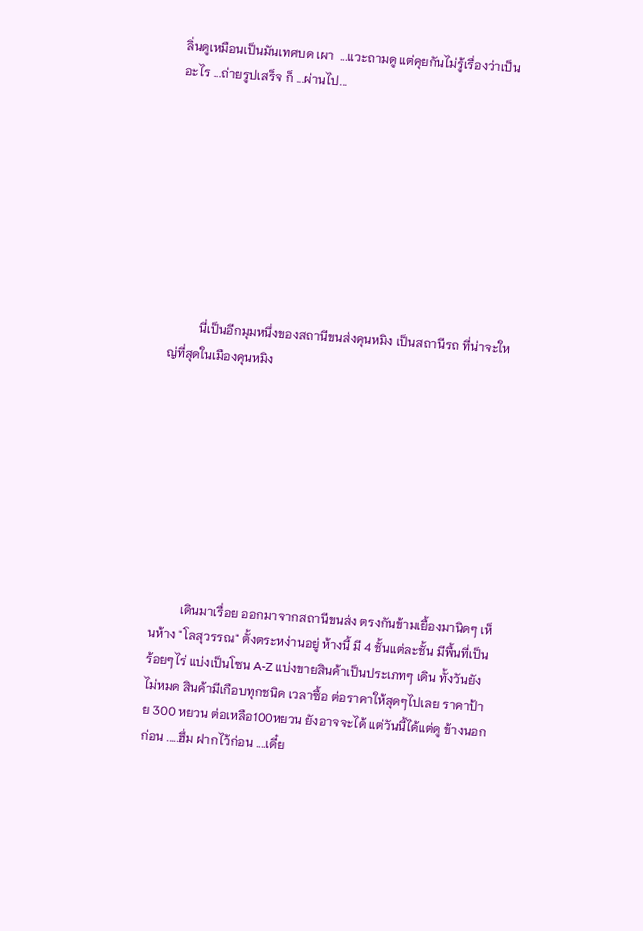ลิ่นดูเหมือนเป็นมันเทศบด เผา  ...แวะถามดู แต่คุยกันไม่รู้เรื่องว่าเป็นอะไร ...ถ่ายรูปเสร็จ ก็ ...ผ่านไป...









          นี่เป็นอีกมุมหนึ่งของสถานีขนส่งคุนหมิง เป็นสถานีรถ ที่น่าจะใหญ่ที่สุดในเมืองคุนหมิง









          เดินมาเรื่อย ออกมาจากสถานีขนส่ง ตรงกันข้ามเยื้องมานิดๆ เห็นห้าง "โลสุวรรณ" ตั้งตระหง่านอยู่ ห้างนี้ มี 4 ชั้นแต่ละชั้น มีพื้นที่เป็นร้อยๆไร่ แบ่งเป็นโซน A-Z แบ่งขายสินค้าเป็นประเภทๆ เดิน ทั้งวันยังไม่หมด สินค้ามีเกือบทุกชนิด เวลาซื้อ ต่อราคาให้สุดๆไปเลย ราคาป้าย 300 หยวน ต่อเหลือ100หยวน ยังอาจจะได้ แต่วันนี้ได้แต่ดู ข้างนอกก่อน .....ฮึ่ม ฝากไว้ก่อน ....เดี๋ย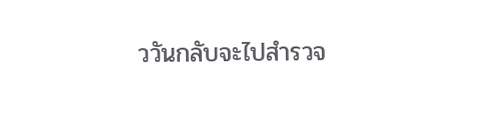ววันกลับจะไปสำรวจ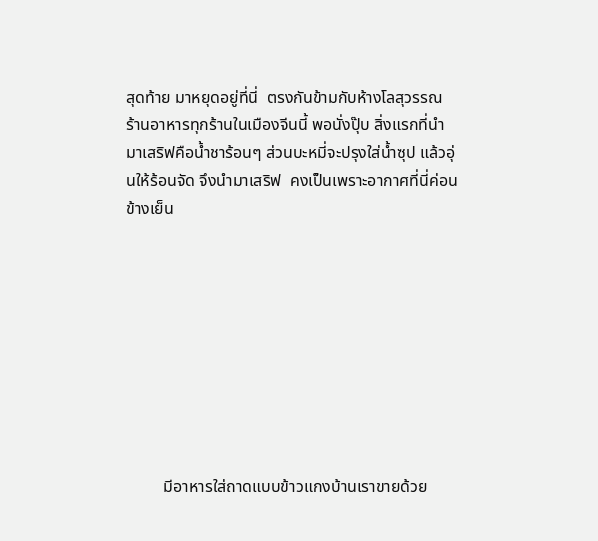สุดท้าย มาหยุดอยู่ที่นี่  ตรงกันข้ามกับห้างโลสุวรรณ  ร้านอาหารทุกร้านในเมืองจีนนี้ พอนั่งปุ๊บ สิ่งแรกที่นำมาเสริฟคือน้ำชาร้อนๆ ส่วนบะหมี่จะปรุงใส่น้ำซุป แล้วอุ่นให้ร้อนจัด จึงนำมาเสริฟ  คงเป็นเพราะอากาศที่นี่ค่อนข้างเย็น









         มีอาหารใส่ถาดแบบข้าวแกงบ้านเราขายด้วย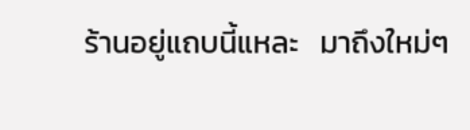ร้านอยู่แถบนี้แหละ   มาถึงใหม่ๆ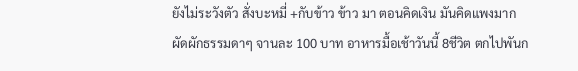ยังไม่ระวังตัว สั่งบะหมี่ +กับข้าว ข้าว มา ตอนคิดเงิน มันคิดแพงมาก ผัดผักธรรมดาๆ จานละ 100 บาท อาหารมื้อเช้าวันนี้ 8ชีวิต ตกไปพันก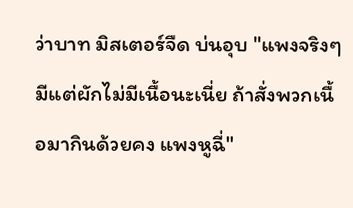ว่าบาท มิสเตอร์จืด บ่นอุบ "แพงจริงๆ มีแต่ผักไม่มีเนื้อนะเนี่ย ถ้าสั่งพวกเนื้อมากินด้วยคง แพงหูฉี่"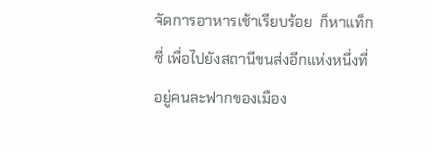จัดการอาหารเช้าเรียบร้อย  ก็หาแท็กซี่ เพื่อไปยังสถานีขนส่งอีกแห่งหนึ่งที่อยู่คนละฟากของเมือง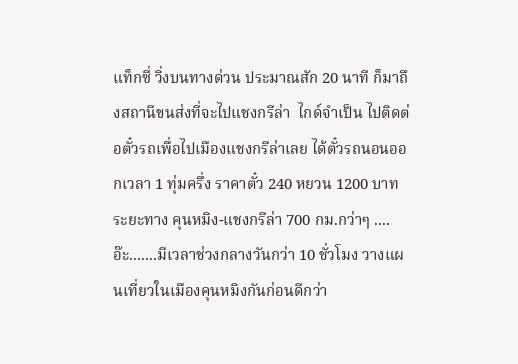แท็กซี่ วิ่งบนทางด่วน ประมาณสัก 20 นาที ก็มาถึงสถานีขนส่งที่จะไปแชงกรีล่า  ไกด์จำเป็น ไปติดต่อตั๋วรถเพื่อไปเมืองแชงกรีล่าเลย ได้ตั๋วรถนอนออกเวลา 1 ทุ่มครึ่ง ราคาตั๋ว 240 หยวน 1200 บาท ระยะทาง คุนหมิง-แชงกรีล่า 700 กม.กว่าๆ ....อ๊ะ.......มีเวลาช่วงกลางวันกว่า 10 ชั่วโมง วางแผนเที่ยวในเมืองคุนหมิงกันก่อนดีกว่า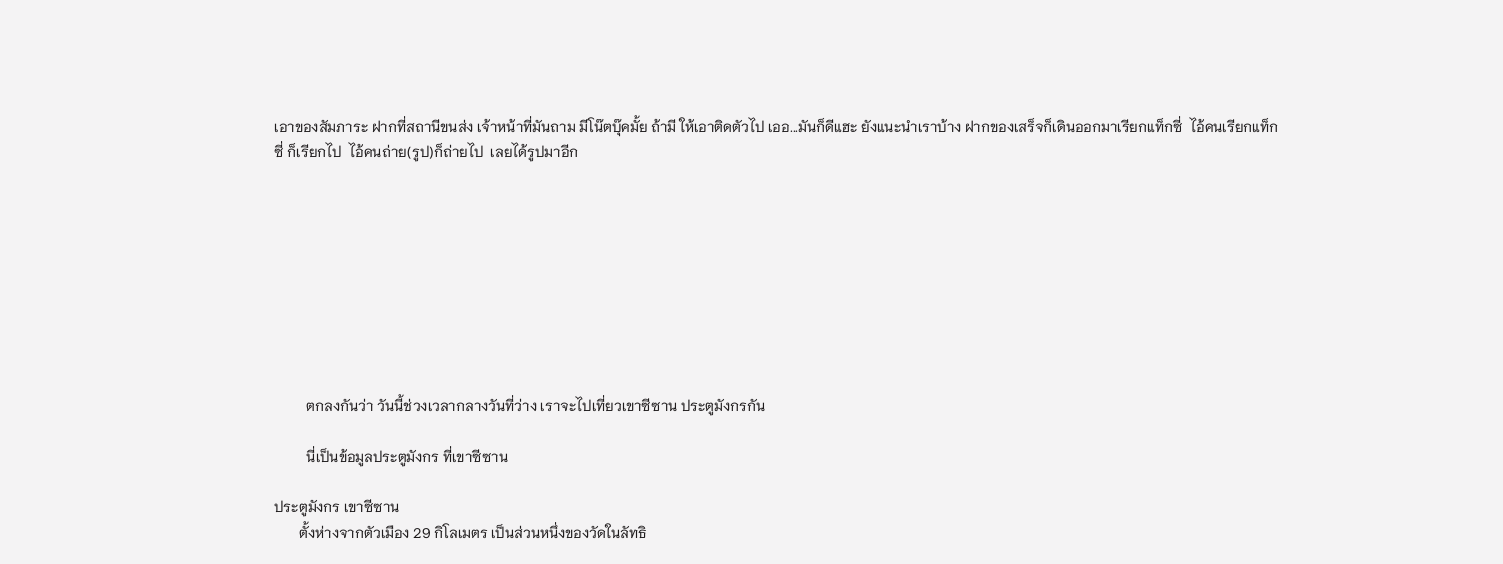เอาของสัมภาระ ฝากที่สถานีขนส่ง เจ้าหน้าที่มันถาม มีโน๊ตบุ๊คมั้ย ถ้ามี ให้เอาติดตัวไป เออ...มันก็ดีแฮะ ยังแนะนำเราบ้าง ฝากของเสร็จก็เดินออกมาเรียกแท็กซี่  ไอ้คนเรียกแท็กซี่ ก็เรียกไป  ไอ้คนถ่าย(รูป)ก็ถ่ายไป  เลยได้รูปมาอีก









         ตกลงกันว่า วันนี้ช่วงเวลากลางวันที่ว่าง เราจะไปเที่ยวเขาซีซาน ประตูมังกรกัน

         นี่เป็นข้อมูลประตูมังกร ที่เขาซีซาน

ประตูมังกร เขาซีซาน
       ตั้งห่างจากตัวเมือง 29 กิโลเมตร เป็นส่วนหนึ่งของวัดในลัทธิ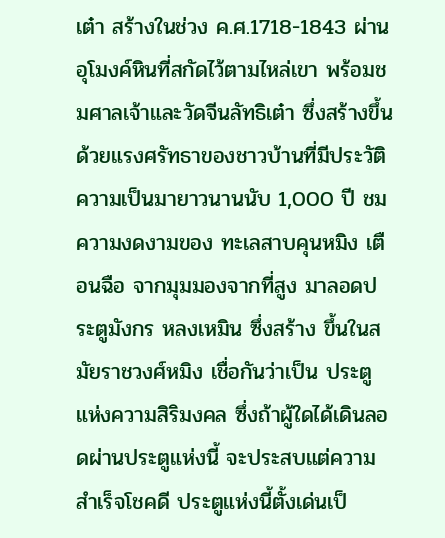เต๋า สร้างในช่วง ค.ศ.1718-1843 ผ่านอุโมงค์หินที่สกัดไว้ตามไหล่เขา พร้อมชมศาลเจ้าและวัดจีนลัทธิเต๋า ซึ่งสร้างขึ้น ด้วยแรงศรัทธาของชาวบ้านที่มีประวัติความเป็นมายาวนานนับ 1,000 ปี ชมความงดงามของ ทะเลสาบคุนหมิง เตือนฉือ จากมุมมองจากที่สูง มาลอดประตูมังกร หลงเหมิน ซึ่งสร้าง ขึ้นในสมัยราชวงศ์หมิง เชื่อกันว่าเป็น ประตูแห่งความสิริมงคล ซึ่งถ้าผู้ใดได้เดินลอดผ่านประตูแห่งนี้ จะประสบแต่ความสำเร็จโชคดี ประตูแห่งนี้ตั้งเด่นเป็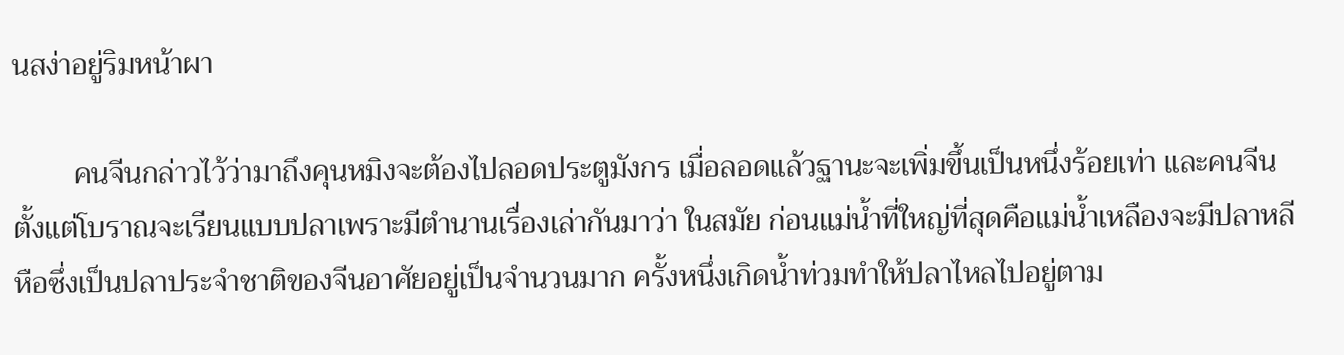นสง่าอยู่ริมหน้าผา

        คนจีนกล่าวไว้ว่ามาถึงคุนหมิงจะต้องไปลอดประตูมังกร เมื่อลอดแล้วฐานะจะเพิ่มขึ้นเป็นหนึ่งร้อยเท่า และคนจีนตั้งแต่โบราณจะเรียนแบบปลาเพราะมีตำนานเรื่องเล่ากันมาว่า ในสมัย ก่อนแม่น้ำที่ใหญ่ที่สุดคือแม่น้ำเหลืองจะมีปลาหลีหือซึ่งเป็นปลาประจำชาติของจีนอาศัยอยู่เป็นจำนวนมาก ครั้งหนึ่งเกิดน้ำท่วมทำให้ปลาไหลไปอยู่ตาม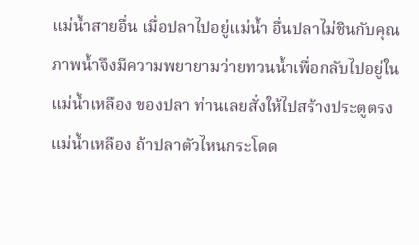แม่น้ำสายอื่น เมื่อปลาไปอยู่แม่น้ำ อื่นปลาไม่ชินกับคุณภาพน้ำจึงมีความพยายามว่ายทวนน้ำเพื่อกลับไปอยู่ในแม่น้ำเหลือง ของปลา ท่านเลยสั่งให้ไปสร้างประตูตรงแม่น้ำเหลือง ถ้าปลาตัวไหนกระโดด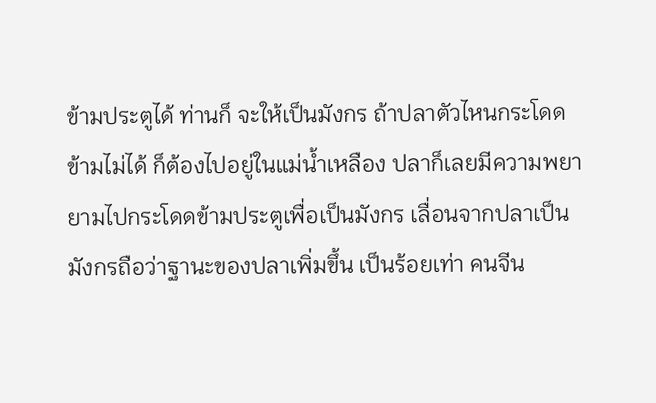ข้ามประตูได้ ท่านก็ จะให้เป็นมังกร ถ้าปลาตัวไหนกระโดดข้ามไม่ได้ ก็ต้องไปอยู่ในแม่น้ำเหลือง ปลาก็เลยมีความพยายามไปกระโดดข้ามประตูเพื่อเป็นมังกร เลื่อนจากปลาเป็นมังกรถือว่าฐานะของปลาเพิ่มขึ้น เป็นร้อยเท่า คนจีน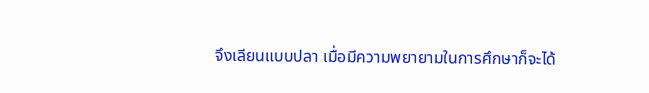จึงเลียนแบบปลา เมื่อมีความพยายามในการศึกษาก็จะได้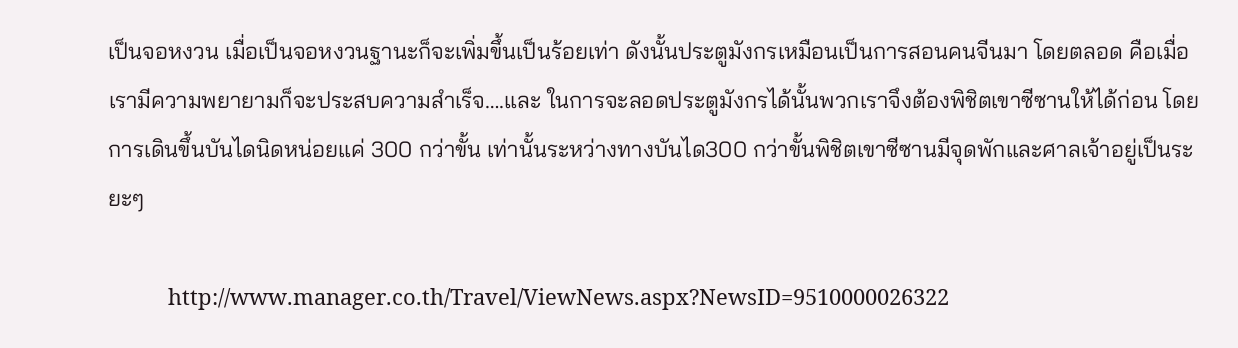เป็นจอหงวน เมื่อเป็นจอหงวนฐานะก็จะเพิ่มขึ้นเป็นร้อยเท่า ดังนั้นประตูมังกรเหมือนเป็นการสอนคนจีนมา โดยตลอด คือเมื่อเรามีความพยายามก็จะประสบความสำเร็จ….และ ในการจะลอดประตูมังกรได้นั้นพวกเราจึงต้องพิชิตเขาซีซานให้ได้ก่อน โดยการเดินขึ้นบันไดนิดหน่อยแค่ 300 กว่าขั้น เท่านั้นระหว่างทางบันได300 กว่าขั้นพิชิตเขาซีซานมีจุดพักและศาลเจ้าอยู่เป็นระยะๆ

          http://www.manager.co.th/Travel/ViewNews.aspx?NewsID=9510000026322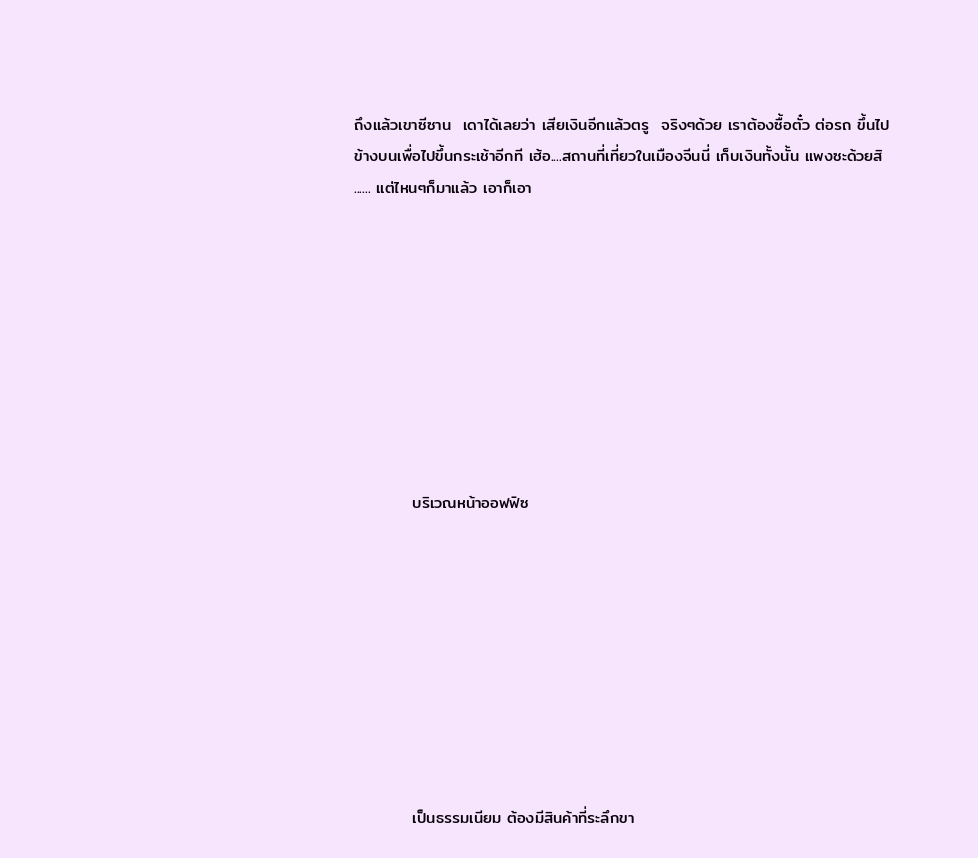ถึงแล้วเขาซีซาน  เดาได้เลยว่า เสียเงินอีกแล้วตรู  จริงๆด้วย เราต้องซื้อตั๋ว ต่อรถ ขึ้นไปข้างบนเพื่อไปขึ้นกระเช้าอีกที เฮ้อ....สถานที่เที่ยวในเมืองจีนนี่ เก็บเงินทั้งนั้น แพงซะด้วยสิ    ...... แต่ไหนๆก็มาแล้ว เอาก็เอา









          บริเวณหน้าออฟฟิซ









          เป็นธรรมเนียม ต้องมีสินค้าที่ระลึกขา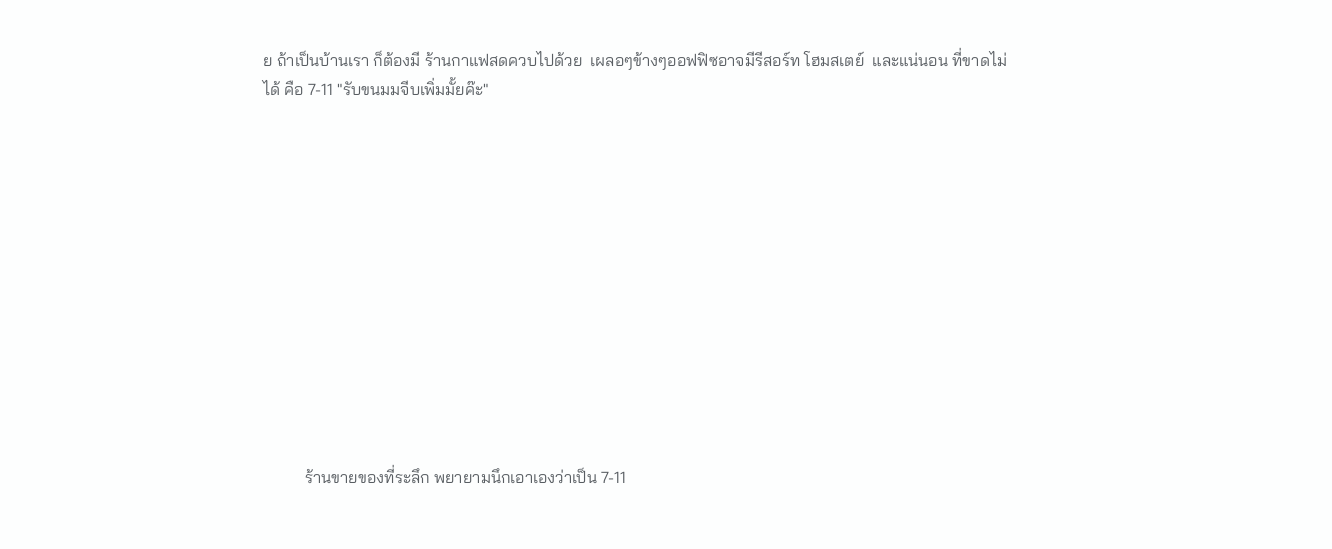ย ถ้าเป็นบ้านเรา ก็ต้องมี ร้านกาแฟสดควบไปด้วย  เผลอๆข้างๆออฟฟิซอาจมีรีสอร์ท โฮมสเตย์  และแน่นอน ที่ขาดไม่ได้ คือ 7-11 "รับขนมมจีบเพิ่มมั้ยค๊ะ"












          ร้านขายของที่ระลึก พยายามนึกเอาเองว่าเป็น 7-11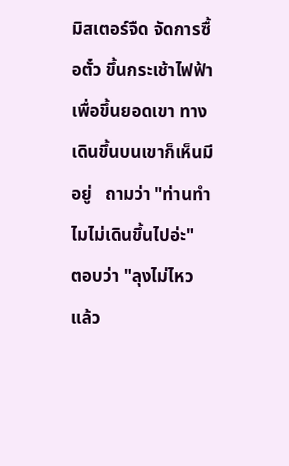มิสเตอร์จืด จัดการซื้อตั๋ว ขึ้นกระเช้าไฟฟ้า เพื่อขึ้นยอดเขา ทางเดินขึ้นบนเขาก็เห็นมีอยู่   ถามว่า "ท่านทำไมไม่เดินขึ้นไปอ่ะ"     ตอบว่า "ลุงไม่ไหวแล้ว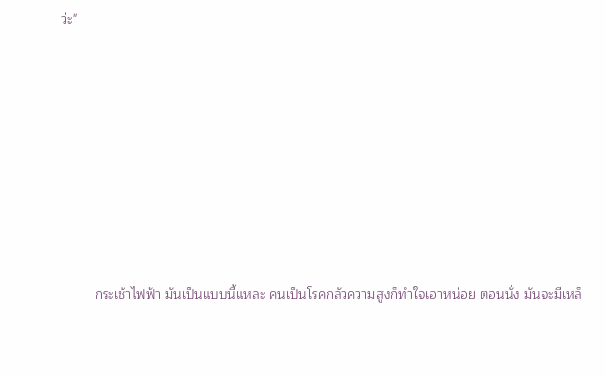ว่ะ"









         กระเช้าไฟฟ้า มันเป็นแบบนี้แหละ คนเป็นโรคกลัวความสูงก็ทำใจเอาหน่อย ตอนนั่ง มันจะมีเหล็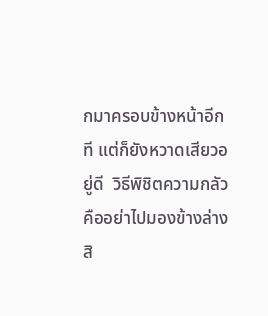กมาครอบข้างหน้าอีกที แต่ก็ยังหวาดเสียวอยู่ดี  วิธีพิชิตความกลัวคืออย่าไปมองข้างล่างสิ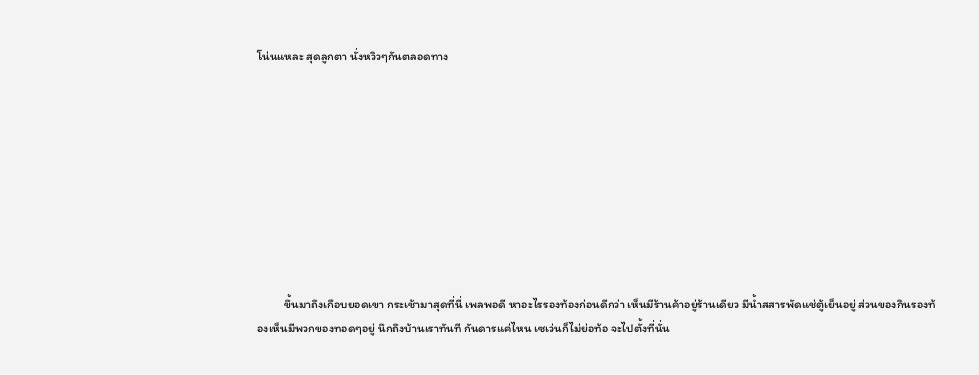โน่นแหละ สุดลูกตา นั่งหวิวๆกันตลอดทาง









          ขึ้นมาถึงเกือบยอดเขา กระเช้ามาสุดที่นี่ เพลพอดี หาอะไรรองท้องก่อนดีกว่า เห็นมีร้านค้าอยู่ร้านเดียว มีน้ำสสารพัดแช่ตู้เย็นอยู่ ส่วนของกินรองท้องเห็นมีพวกของทอดๆอยู่ นึกถึงบ้านเราทันที กันดารแค่ไหน เซเว่นก็ไม่ย่อท้อ จะไปตั้งที่นั่น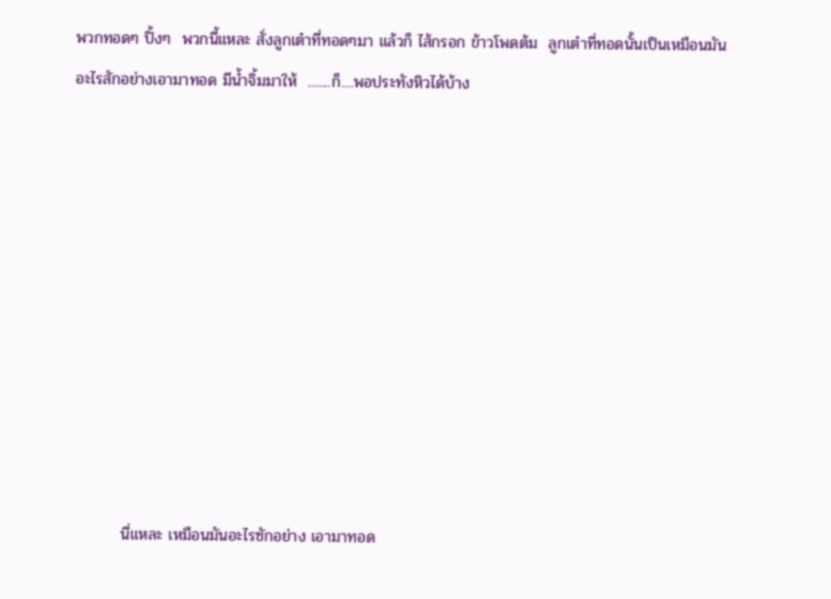พวกทอดๆ ปิ้งๆ  พวกนี้แหละ สั่งลูกเต๋าที่ทอดๆมา แล้วก็ ไส้กรอก ข้าวโพดต้ม  ลูกเต๋าที่ทอดนั้นเป็นเหมือนมันอะไรสักอย่างเอามาทอด มีน้ำจิ้มมาให้  ........ก็....พอประทังหิวได้บ้าง










         นี่แหละ เหมือนมันอะไรซักอย่าง เอามาทอด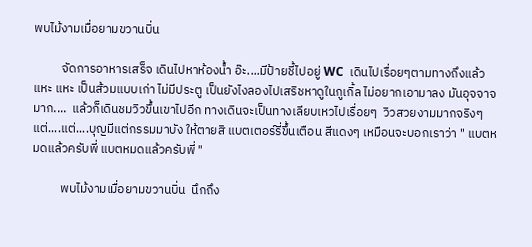พบไม้งามเมื่อยามขวานบิ่น

          จัดการอาหารเสร็จ เดินไปหาห้องน้ำ อ๊ะ....มีป้ายชี้ไปอยู่ WC  เดินไปเรื่อยๆตามทางถึงแล้ว แหะ แหะ เป็นส้วมแบบเก่า ไม่มีประตู เป็นยังไงลองไปเสริชหาดูในกูเกิ้ล ไม่อยากเอามาลง มันอุจจาจมาก....  แล้วก็เดินชมวิวขึ้นเขาไปอีก ทางเดินจะเป็นทางเลียบเหวไปเรื่อยๆ  วิวสวยงามมากจริงๆ แต่....แต่....บุญมีแต่กรรมมาบัง ให้ตายสิ แบตเตอร์รี่ขึ้นเตือน สีแดงๆ เหมือนจะบอกเราว่า " แบตหมดแล้วครับพี่ แบตหมดแล้วครับพี่ "

          พบไม้งามเมื่อยามขวานบิ่น  นึกถึง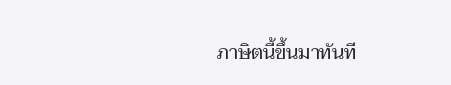ภาษิตนี้ขึ้นมาทันที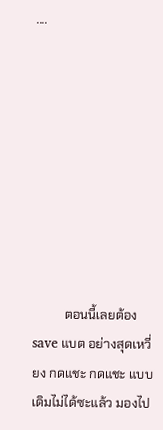....









          ตอนนี้เลยต้อง save แบต อย่างสุดเหวี่ยง กดแชะ กดแชะ แบบเดิมไม่ได้ซะแล้ว มองไป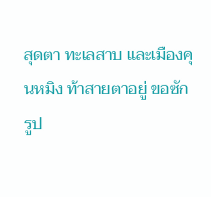สุดตา ทะเลสาบ และเมืองคุนหมิง ท้าสายตาอยู่ ขอซักรูป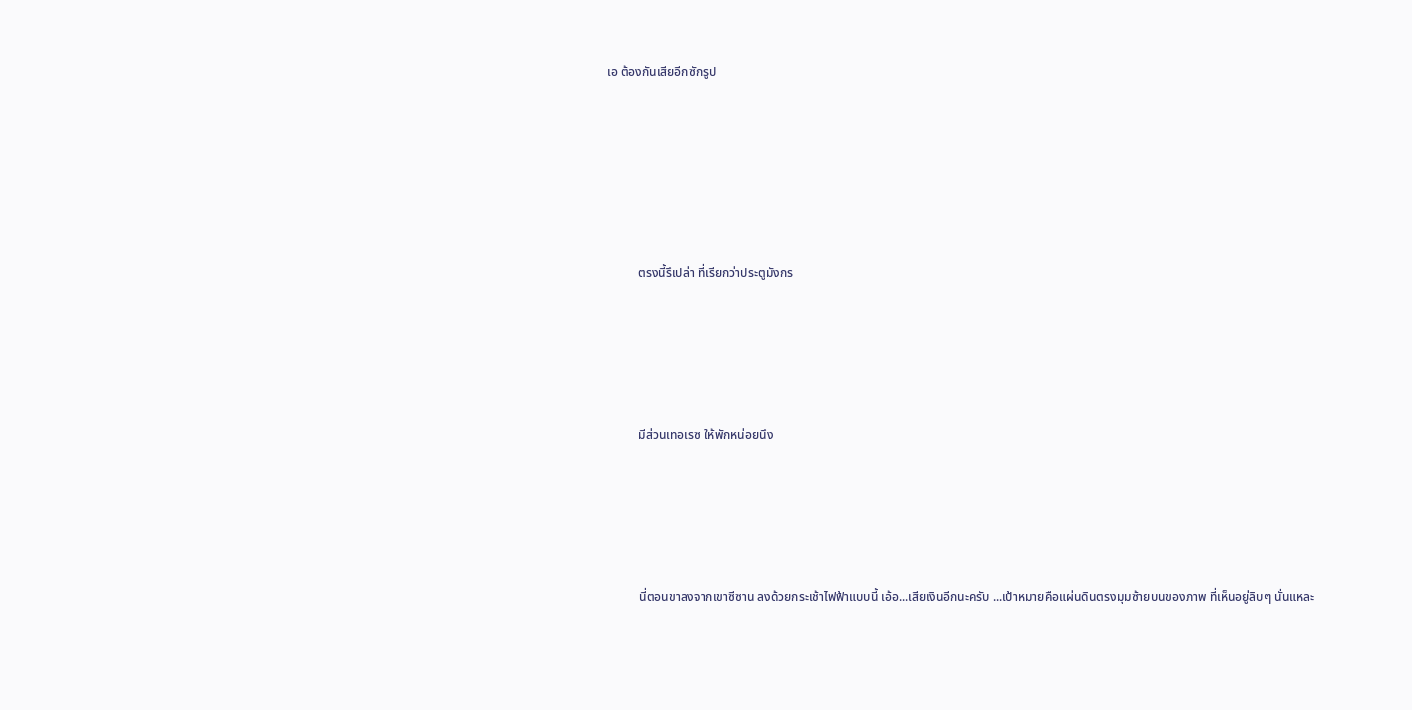เอ ต้องกันเสียอีกซักรูป









          ตรงนี้รึเปล่า ที่เรียกว่าประตูมังกร







          มีส่วนเทอเรซ ให้พักหน่อยนึง







          นี่ตอนขาลงจากเขาซีซาน ลงด้วยกระเช้าไฟฟ้าแบบนี้ เอ้อ...เสียเงินอีกนะครับ ...เป้าหมายคือแผ่นดินตรงมุมซ้ายบนของภาพ ที่เห็นอยู่ลิบๆ นั่นแหละ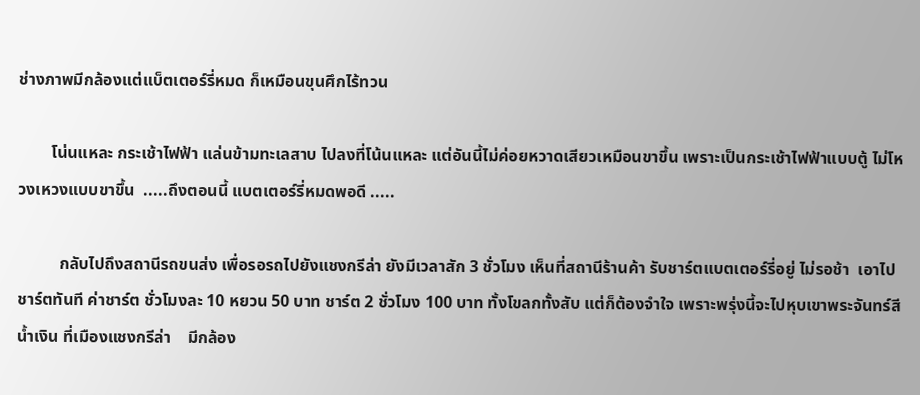ช่างภาพมีกล้องแต่แบ็ตเตอร์รี่หมด ก็เหมือนขุนศึกไร้ทวน

        โน่นแหละ กระเช้าไฟฟ้า แล่นข้ามทะเลสาบ ไปลงที่โน้นแหละ แต่อันนี้ไม่ค่อยหวาดเสียวเหมือนขาขึ้น เพราะเป็นกระเช้าไฟฟ้าแบบตู้ ไม่โหวงเหวงแบบขาขึ้น  .....ถึงตอนนี้ แบตเตอร์รี่หมดพอดี .....

          กลับไปถึงสถานีรถขนส่ง เพื่อรอรถไปยังแชงกรีล่า ยังมีเวลาสัก 3 ชั่วโมง เห็นที่สถานีร้านค้า รับชาร์ตแบตเตอร์รี่อยู่ ไม่รอช้า  เอาไปชาร์ตทันที ค่าชาร์ต ชั่วโมงละ 10 หยวน 50 บาท ชาร์ต 2 ชั่วโมง 100 บาท ทั้งโขลกทั้งสับ แต่ก็ต้องจำใจ เพราะพรุ่งนี้จะไปหุบเขาพระจันทร์สีน้ำเงิน ที่เมืองแชงกรีล่า    มีกล้อง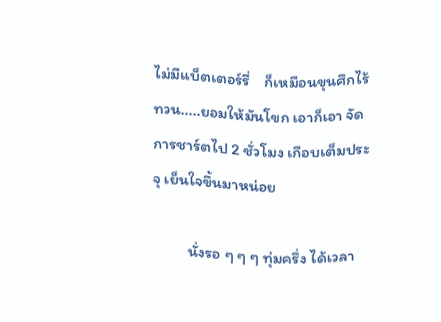ไม่มีแบ็ตเตอร์รี่    ก็เหมือนขุนศึกไร้ทวน.....ยอมให้มันโขก เอาก็เอา จัดการชาร์ตไป 2 ชั่วโมง เกือบเต็มประจุ เย็นใจขึ้นมาหน่อย

          นั่งรอ ๆ ๆ ๆ ทุ่มครึ่ง ได้เวลา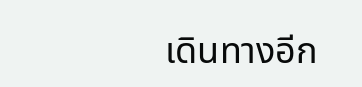เดินทางอีก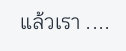แล้วเรา ....